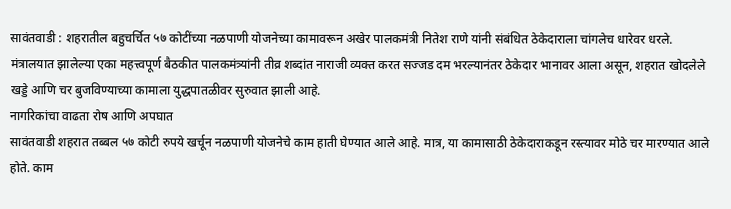सावंतवाडी : शहरातील बहुचर्चित ५७ कोटींच्या नळपाणी योजनेच्या कामावरून अखेर पालकमंत्री नितेश राणे यांनी संबंधित ठेकेदाराला चांगलेच धारेवर धरले. मंत्रालयात झालेल्या एका महत्त्वपूर्ण बैठकीत पालकमंत्र्यांनी तीव्र शब्दांत नाराजी व्यक्त करत सज्जड दम भरल्यानंतर ठेकेदार भानावर आला असून, शहरात खोदलेले खड्डे आणि चर बुजविण्याच्या कामाला युद्धपातळीवर सुरुवात झाली आहे.
नागरिकांचा वाढता रोष आणि अपघात
सावंतवाडी शहरात तब्बल ५७ कोटी रुपये खर्चून नळपाणी योजनेचे काम हाती घेण्यात आले आहे. मात्र, या कामासाठी ठेकेदाराकडून रस्त्यावर मोठे चर मारण्यात आले होते. काम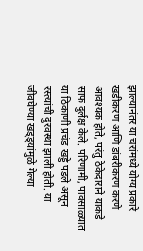झाल्यानंतर या चरांमध्ये योग्य प्रकारे खडीकरण आणि डांबरीकरण करणे आवश्यक होते, परंतु ठेकेदाराने याकडे साफ दुर्लक्ष केले. परिणामी, पावसाळ्यात या ठिकाणी प्रचंड खड्डे पडले असून रस्त्यांची दुरवस्था झाली होती. या जीवघेण्या खड्ड्यांमुळे गेल्या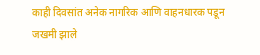काही दिवसांत अनेक नागरिक आणि वाहनधारक पडून जखमी झाले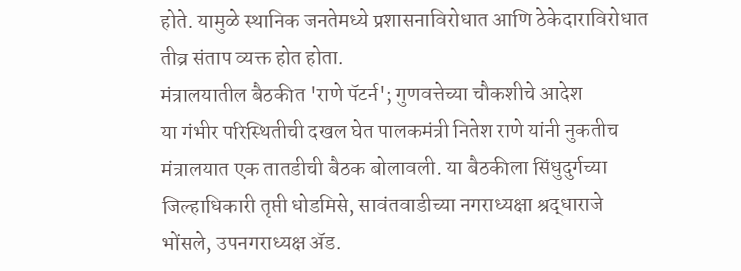होते. यामुळे स्थानिक जनतेमध्ये प्रशासनाविरोधात आणि ठेकेदाराविरोधात तीव्र संताप व्यक्त होत होता.
मंत्रालयातील बैठकीत 'राणे पॅटर्न'; गुणवत्तेच्या चौकशीचे आदेश
या गंभीर परिस्थितीची दखल घेत पालकमंत्री नितेश राणे यांनी नुकतीच मंत्रालयात एक तातडीची बैठक बोलावली. या बैठकीला सिंधुदुर्गच्या जिल्हाधिकारी तृप्ती धोडमिसे, सावंतवाडीच्या नगराध्यक्षा श्रद्धाराजे भोंसले, उपनगराध्यक्ष ॲड.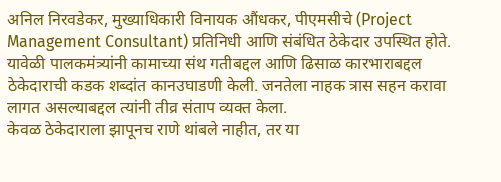अनिल निरवडेकर, मुख्याधिकारी विनायक औंधकर, पीएमसीचे (Project Management Consultant) प्रतिनिधी आणि संबंधित ठेकेदार उपस्थित होते. यावेळी पालकमंत्र्यांनी कामाच्या संथ गतीबद्दल आणि ढिसाळ कारभाराबद्दल ठेकेदाराची कडक शब्दांत कानउघाडणी केली. जनतेला नाहक त्रास सहन करावा लागत असल्याबद्दल त्यांनी तीव्र संताप व्यक्त केला.
केवळ ठेकेदाराला झापूनच राणे थांबले नाहीत, तर या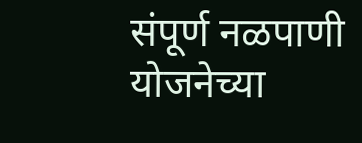संपूर्ण नळपाणी योजनेच्या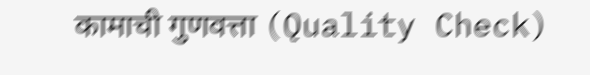कामाची गुणवत्ता (Quality Check)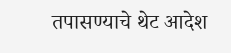तपासण्याचे थेट आदेश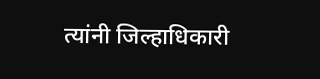त्यांनी जिल्हाधिकारी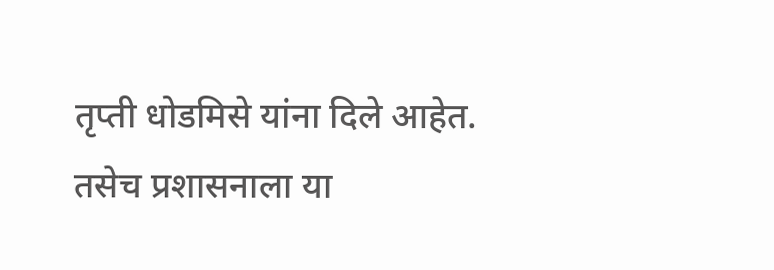तृप्ती धोडमिसे यांना दिले आहेत. तसेच प्रशासनाला या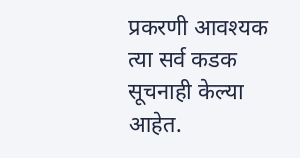प्रकरणी आवश्यक त्या सर्व कडक सूचनाही केल्या आहेत.